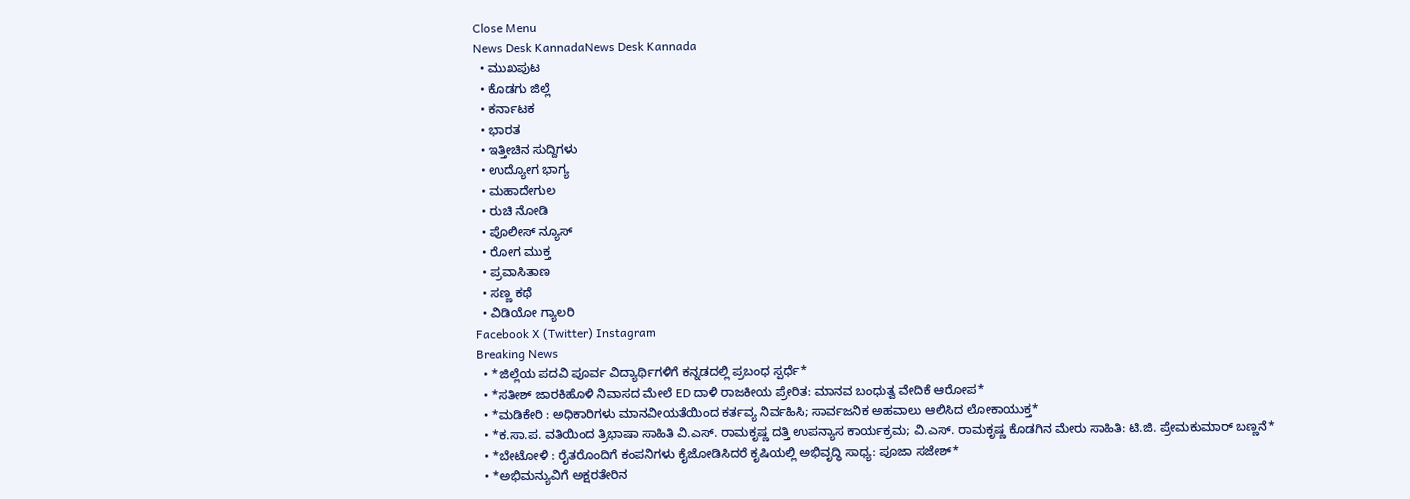Close Menu
News Desk KannadaNews Desk Kannada
  • ಮುಖಪುಟ
  • ಕೊಡಗು ಜಿಲ್ಲೆ
  • ಕರ್ನಾಟಕ
  • ಭಾರತ
  • ಇತ್ತೀಚಿನ ಸುದ್ದಿಗಳು
  • ಉದ್ಯೋಗ ಭಾಗ್ಯ
  • ಮಹಾದೇಗುಲ
  • ರುಚಿ ನೋಡಿ
  • ಪೊಲೀಸ್ ನ್ಯೂಸ್
  • ರೋಗ ಮುಕ್ತ
  • ಪ್ರವಾಸಿತಾಣ
  • ಸಣ್ಣ ಕಥೆ
  • ವಿಡಿಯೋ ಗ್ಯಾಲರಿ
Facebook X (Twitter) Instagram
Breaking News
  • *ಜಿಲ್ಲೆಯ ಪದವಿ ಪೂರ್ವ ವಿದ್ಯಾರ್ಥಿಗಳಿಗೆ ಕನ್ನಡದಲ್ಲಿ ಪ್ರಬಂಧ ಸ್ಪರ್ಧೆ*
  • *ಸತೀಶ್ ಜಾರಕಿಹೊಳಿ ನಿವಾಸದ ಮೇಲೆ ED ದಾಳಿ ರಾಜಕೀಯ ಪ್ರೇರಿತ: ಮಾನವ ಬಂಧುತ್ವ ವೇದಿಕೆ ಆರೋಪ*
  • *ಮಡಿಕೇರಿ : ಅಧಿಕಾರಿಗಳು ಮಾನವೀಯತೆಯಿಂದ ಕರ್ತವ್ಯ ನಿರ್ವಹಿಸಿ; ಸಾರ್ವಜನಿಕ ಅಹವಾಲು ಆಲಿಸಿದ ಲೋಕಾಯುಕ್ತ*
  • *ಕ.ಸಾ.ಪ. ವತಿಯಿಂದ ತ್ರಿಭಾಷಾ ಸಾಹಿತಿ ವಿ.ಎಸ್. ರಾಮಕೃಷ್ಣ ದತ್ತಿ ಉಪನ್ಯಾಸ ಕಾರ್ಯಕ್ರಮ; ವಿ.ಎಸ್. ರಾಮಕೃಷ್ಣ ಕೊಡಗಿನ ಮೇರು ಸಾಹಿತಿ: ಟಿ.ಜಿ. ಪ್ರೇಮಕುಮಾರ್ ಬಣ್ಣನೆ*
  • *ಬೇಟೋಳಿ : ರೈತರೊಂದಿಗೆ ಕಂಪನಿಗಳು ಕೈಜೋಡಿಸಿದರೆ ಕೃಷಿಯಲ್ಲಿ ಅಭಿವೃದ್ಧಿ ಸಾಧ್ಯ: ಪೂಜಾ ಸಜೇಶ್*
  • *ಅಭಿಮನ್ಯುವಿಗೆ ಅಕ್ಷರತೇರಿನ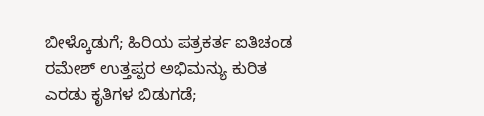ಬೀಳ್ಕೊಡುಗೆ; ಹಿರಿಯ ಪತ್ರಕರ್ತ ಐತಿಚಂಡ ರಮೇಶ್‌ ಉತ್ತಪ್ಪರ ಅಭಿಮನ್ಯು ಕುರಿತ ಎರಡು ಕೃತಿಗಳ ಬಿಡುಗಡೆ;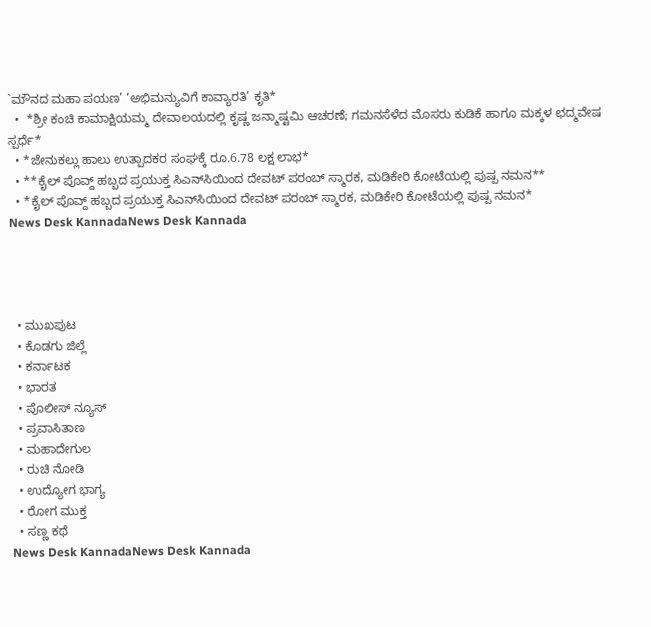`ಮೌನದ ಮಹಾ ಪಯಣ’ ‘ಅಭಿಮನ್ಯುವಿಗೆ ಕಾವ್ಯಾರತಿ’ ಕೃತಿ*
  •  *ಶ್ರೀ ಕಂಚಿ ಕಾಮಾಕ್ಷಿಯಮ್ಮ ದೇವಾಲಯದಲ್ಲಿ ಕೃಷ್ಣ ಜನ್ಮಾಷ್ಟಮಿ ಆಚರಣೆ; ಗಮನಸೆಳೆದ ಮೊಸರು ಕುಡಿಕೆ ಹಾಗೂ ಮಕ್ಕಳ ಛದ್ಮವೇಷ ಸ್ಪರ್ಧೆ*
  • *ಜೇನುಕಲ್ಲು ಹಾಲು ಉತ್ಪಾದಕರ ಸಂಘಕ್ಕೆ ರೂ.6.78 ಲಕ್ಷ ಲಾಭ*
  • **ಕೈಲ್ ಪೊವ್ದ್ ಹಬ್ಬದ ಪ್ರಯುಕ್ತ ಸಿಎನ್‌ಸಿಯಿಂದ ದೇವಟ್ ಪರಂಬ್ ಸ್ಮಾರಕ, ಮಡಿಕೇರಿ ಕೋಟೆಯಲ್ಲಿ ಪುಷ್ಪ ನಮನ**
  • *ಕೈಲ್ ಪೊವ್ದ್ ಹಬ್ಬದ ಪ್ರಯುಕ್ತ ಸಿಎನ್‌ಸಿಯಿಂದ ದೇವಟ್ ಪರಂಬ್ ಸ್ಮಾರಕ, ಮಡಿಕೇರಿ ಕೋಟೆಯಲ್ಲಿ ಪುಷ್ಪ ನಮನ*
News Desk KannadaNews Desk Kannada




  • ಮುಖಪುಟ
  • ಕೊಡಗು ಜಿಲ್ಲೆ
  • ಕರ್ನಾಟಕ
  • ಭಾರತ
  • ಪೊಲೀಸ್ ನ್ಯೂಸ್
  • ಪ್ರವಾಸಿತಾಣ
  • ಮಹಾದೇಗುಲ
  • ರುಚಿ ನೋಡಿ
  • ಉದ್ಯೋಗ ಭಾಗ್ಯ
  • ರೋಗ ಮುಕ್ತ
  • ಸಣ್ಣ ಕಥೆ
News Desk KannadaNews Desk Kannada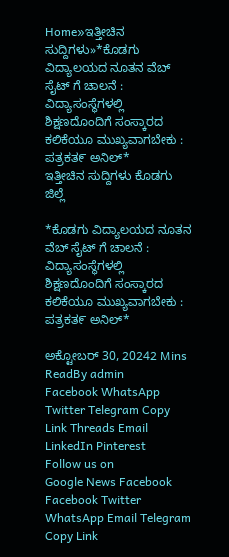Home»ಇತ್ತೀಚಿನ ಸುದ್ದಿಗಳು»*ಕೊಡಗು ವಿದ್ಯಾಲಯದ ನೂತನ ವೆಬ್ ಸೈಟ್ ಗೆ ಚಾಲನೆ : ವಿದ್ಯಾಸಂಸ್ಥೆಗಳಲ್ಲಿ ಶಿಕ್ಷಣದೊಂದಿಗೆ ಸಂಸ್ಕಾರದ ಕಲಿಕೆಯೂ ಮುಖ್ಯವಾಗಬೇಕು : ಪತ್ರಕತ೯ ಅನಿಲ್*
ಇತ್ತೀಚಿನ ಸುದ್ದಿಗಳು ಕೊಡಗು ಜಿಲ್ಲೆ

*ಕೊಡಗು ವಿದ್ಯಾಲಯದ ನೂತನ ವೆಬ್ ಸೈಟ್ ಗೆ ಚಾಲನೆ : ವಿದ್ಯಾಸಂಸ್ಥೆಗಳಲ್ಲಿ ಶಿಕ್ಷಣದೊಂದಿಗೆ ಸಂಸ್ಕಾರದ ಕಲಿಕೆಯೂ ಮುಖ್ಯವಾಗಬೇಕು : ಪತ್ರಕತ೯ ಅನಿಲ್*

ಅಕ್ಟೋಬರ್ 30, 20242 Mins ReadBy admin
Facebook WhatsApp Twitter Telegram Copy Link Threads Email LinkedIn Pinterest
Follow us on
Google News Facebook
Facebook Twitter WhatsApp Email Telegram Copy Link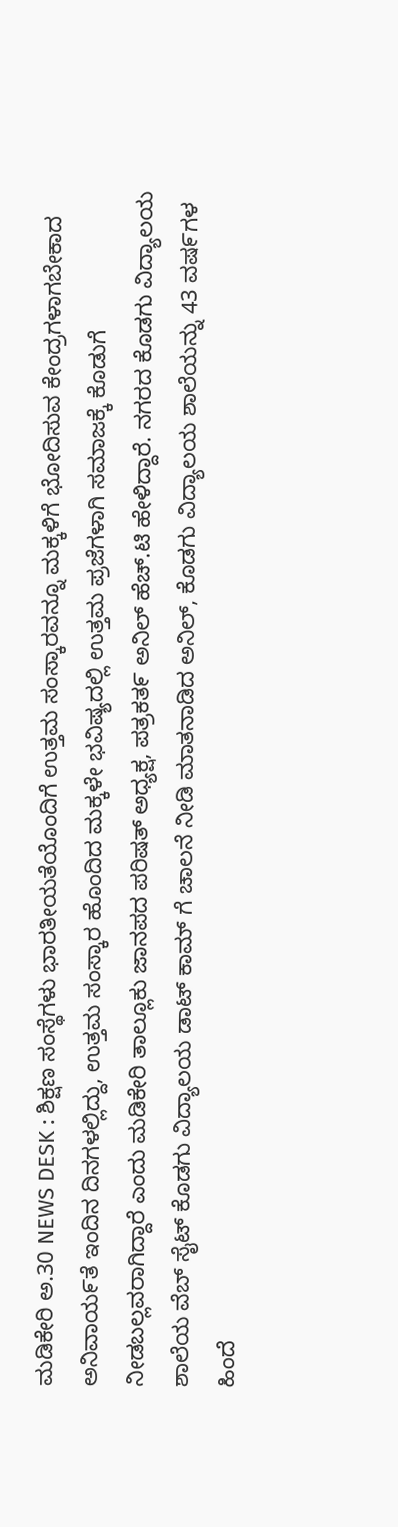ಮಡಿಕೇರಿ ಅ.30 NEWS DESK : ಶಿಕ್ಷಣ ಸಂಸ್ಥೆಗಳು ಭಾರತೀಯತೆಯೊಂದಿಗೆ ಉತ್ತಮ ಸಂಸ್ಕಾರವನ್ನೂ ಮಕ್ಕಳಿಗೆ ಭೋದಿಸುವ ಕೇಂದ್ರಗಳಾಗಬೇಕಾದ ಅನಿವಾಯ೯ತೆ ಇಂದಿನ ದಿನಗಳಲ್ಲಿದ್ದು, ಉತ್ತಮ ಸಂಸ್ಕಾರ ಹೊಂದಿದ ಮಕ್ಕಳೇ ಭವಿಷ್ಯದಲ್ಲಿ ಉತ್ತಮ ಪ್ರಜೆಗಳಾಗಿ ಸಮಾಜಕ್ಕೆ ಕೊಡುಗೆ ನೀಡಬಲ್ಲವರಾಗಿದ್ದಾರೆ ಎಂದು ಮಡಿಕೇರಿ ತಾಲ್ಲೂಕು ಜಾನಪದ ಪರಿಷತ್ ಅಧ್ಯಕ್ಷ, ಪತ್ರಕತ೯ ಅನಿಲ್ ಹೆಚ್.ಟಿ ಹೇಳಿದ್ದಾರೆ. ನಗರದ ಕೊಡಗು ವಿದ್ಯಾಲಯ ಶಾಲೆಯ ವೆಬ್ ಸೈಟ್ ಕೊಡಗು ವಿದ್ಯಾಲಯ ಡಾಟ್ ಕಾಮ್ ಗೆ ಚಾಲನೆ ನೀಡಿ ಮಾತನಾಡಿದ ಅನಿಲ್, ಕೊಡಗು ವಿದ್ಯಾಲಯ ಶಾಲೆಯನ್ನು 43 ವಷ೯ಗಳ ಹಿಂದೆ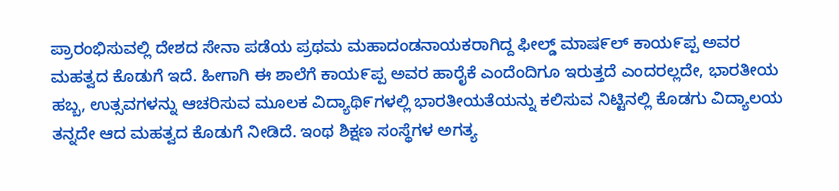ಪ್ರಾರಂಭಿಸುವಲ್ಲಿ ದೇಶದ ಸೇನಾ ಪಡೆಯ ಪ್ರಥಮ ಮಹಾದಂಡನಾಯಕರಾಗಿದ್ದ ಫೀಲ್ಡ್ ಮಾಷ೯ಲ್ ಕಾಯ೯ಪ್ಪ ಅವರ ಮಹತ್ವದ ಕೊಡುಗೆ ಇದೆ. ಹೀಗಾಗಿ ಈ ಶಾಲೆಗೆ ಕಾಯ೯ಪ್ಪ ಅವರ ಹಾರೈಕೆ ಎಂದೆಂದಿಗೂ ಇರುತ್ತದೆ ಎಂದರಲ್ಲದೇ, ಭಾರತೀಯ ಹಬ್ಬ, ಉತ್ಸವಗಳನ್ನು ಆಚರಿಸುವ ಮೂಲಕ ವಿದ್ಯಾಥಿ೯ಗಳಲ್ಲಿ ಭಾರತೀಯತೆಯನ್ನು ಕಲಿಸುವ ನಿಟ್ಟಿನಲ್ಲಿ ಕೊಡಗು ವಿದ್ಯಾಲಯ ತನ್ನದೇ ಆದ ಮಹತ್ವದ ಕೊಡುಗೆ ನೀಡಿದೆ. ಇಂಥ ಶಿಕ್ಷಣ ಸಂಸ್ಥೆಗಳ ಅಗತ್ಯ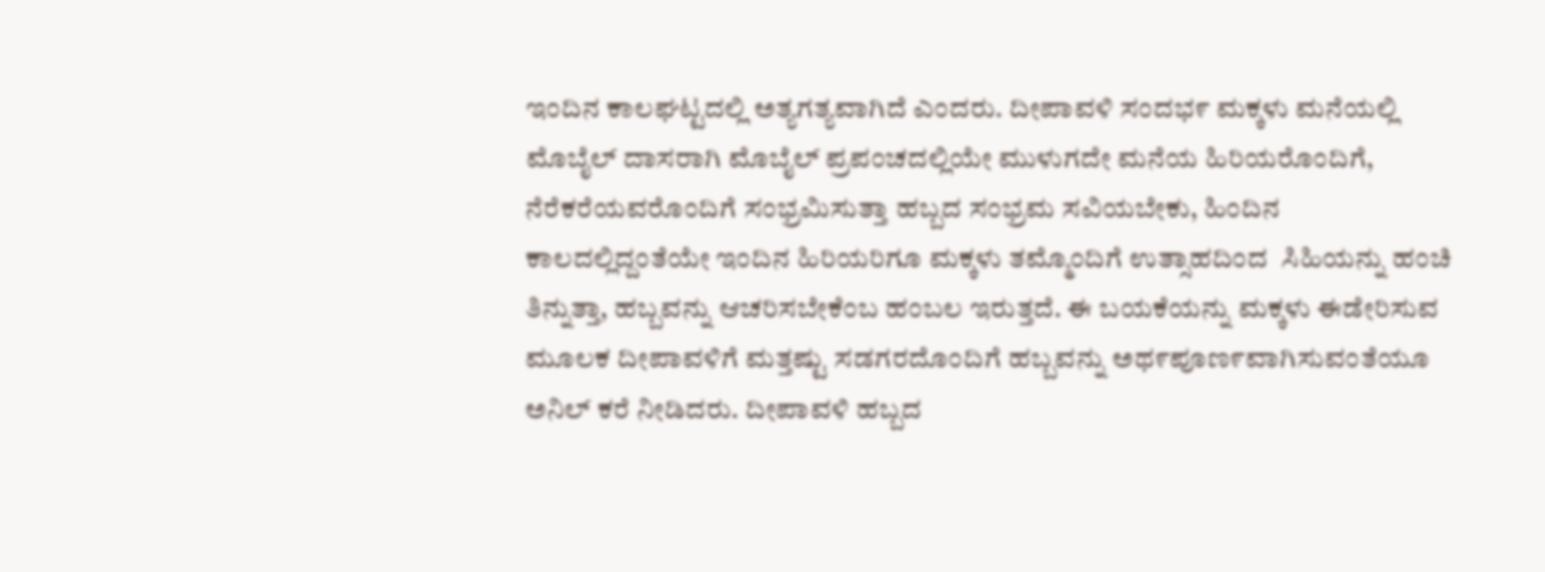ಇಂದಿನ ಕಾಲಘಟ್ಟದಲ್ಲಿ ಅತ್ಯಗತ್ಯವಾಗಿದೆ ಎಂದರು. ದೀಪಾವಳಿ ಸಂದಭ೯ ಮಕ್ಕಳು ಮನೆಯಲ್ಲಿ ಮೊಬೈಲ್ ದಾಸರಾಗಿ ಮೊಬೈಲ್ ಪ್ರಪಂಚದಲ್ಲಿಯೇ ಮುಳುಗದೇ ಮನೆಯ ಹಿರಿಯರೊಂದಿಗೆ, ನೆರೆಕರೆಯವರೊಂದಿಗೆ ಸಂಭ್ರಮಿಸುತ್ತಾ ಹಬ್ಬದ ಸಂಭ್ರಮ ಸವಿಯಬೇಕು, ಹಿಂದಿನ ಕಾಲದಲ್ಲಿದ್ದಂತೆಯೇ ಇಂದಿನ ಹಿರಿಯರಿಗೂ ಮಕ್ಕಳು ತಮ್ಮೊಂದಿಗೆ ಉತ್ಸಾಹದಿಂದ  ಸಿಹಿಯನ್ನು ಹಂಚಿ ತಿನ್ನುತ್ತಾ, ಹಬ್ಬವನ್ನು ಆಚರಿಸಬೇಕೆಂಬ ಹಂಬಲ ಇರುತ್ತದೆ. ಈ ಬಯಕೆಯನ್ನು ಮಕ್ಕಳು ಈಡೇರಿಸುವ ಮೂಲಕ ದೀಪಾವಳಿಗೆ ಮತ್ತಷ್ಟು ಸಡಗರದೊಂದಿಗೆ ಹಬ್ಬವನ್ನು ಅಥ೯ಪೂಣ೯ವಾಗಿಸುವಂತೆಯೂ ಅನಿಲ್ ಕರೆ ನೀಡಿದರು. ದೀಪಾವಳಿ ಹಬ್ಬದ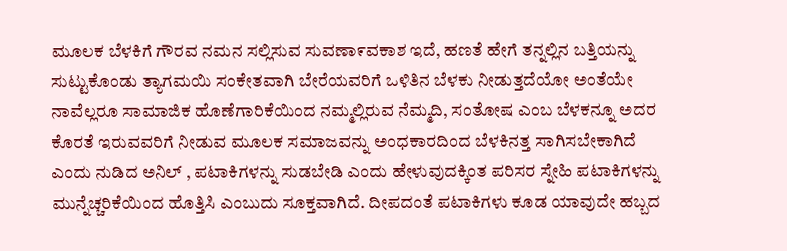ಮೂಲಕ ಬೆಳಕಿಗೆ ಗೌರವ ನಮನ ಸಲ್ಲಿಸುವ ಸುವಣಾ೯ವಕಾಶ ಇದೆ, ಹಣತೆ ಹೇಗೆ ತನ್ನಲ್ಲಿನ ಬತ್ತಿಯನ್ನು ಸುಟ್ಟುಕೊಂಡು ತ್ಯಾಗಮಯಿ ಸಂಕೇತವಾಗಿ ಬೇರೆಯವರಿಗೆ ಒಳಿತಿನ ಬೆಳಕು ನೀಡುತ್ತದೆಯೋ ಅಂತೆಯೇ ನಾವೆಲ್ಲರೂ ಸಾಮಾಜಿಕ ಹೊಣೆಗಾರಿಕೆಯಿಂದ ನಮ್ಮಲ್ಲಿರುವ ನೆಮ್ಮದಿ, ಸಂತೋಷ ಎಂಬ ಬೆಳಕನ್ನೂ ಅದರ ಕೊರತೆ ಇರುವವರಿಗೆ ನೀಡುವ ಮೂಲಕ ಸಮಾಜವನ್ನು ಅಂಧಕಾರದಿಂದ ಬೆಳಕಿನತ್ತ ಸಾಗಿಸಬೇಕಾಗಿದೆ ಎಂದು ನುಡಿದ ಅನಿಲ್ , ಪಟಾಕಿಗಳನ್ನು ಸುಡಬೇಡಿ ಎಂದು ಹೇಳುವುದಕ್ಕಿಂತ ಪರಿಸರ ಸ್ನೇಹಿ ಪಟಾಕಿಗಳನ್ನು ಮುನ್ನೆಚ್ಚರಿಕೆಯಿಂದ ಹೊತ್ತಿಸಿ ಎಂಬುದು ಸೂಕ್ತವಾಗಿದೆ. ದೀಪದಂತೆ ಪಟಾಕಿಗಳು ಕೂಡ ಯಾವುದೇ ಹಬ್ಬದ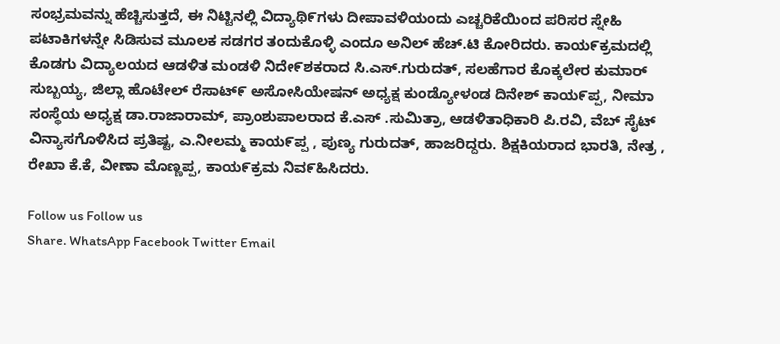ಸಂಭ್ರಮವನ್ನು ಹೆಚ್ಚಿಸುತ್ತದೆ, ಈ ನಿಟ್ಟಿನಲ್ಲಿ ವಿದ್ಯಾಥಿ೯ಗಳು ದೀಪಾವಳಿಯಂದು ಎಚ್ಚರಿಕೆಯಿಂದ ಪರಿಸರ ಸ್ನೇಹಿ ಪಟಾಕಿಗಳನ್ನೇ ಸಿಡಿಸುವ ಮೂಲಕ ಸಡಗರ ತಂದುಕೊಳ್ಳಿ ಎಂದೂ ಅನಿಲ್ ಹೆಚ್.ಟಿ ಕೋರಿದರು. ಕಾಯ೯ಕ್ರಮದಲ್ಲಿ ಕೊಡಗು ವಿದ್ಯಾಲಯದ ಆಡಳಿತ ಮಂಡಳಿ ನಿದೇ೯ಶಕರಾದ ಸಿ.ಎಸ್.ಗುರುದತ್, ಸಲಹೆಗಾರ ಕೊಕ್ಕಲೇರ ಕುಮಾರ್ ಸುಬ್ಬಯ್ಯ, ಜಿಲ್ಲಾ ಹೊಟೇಲ್ ರೆಸಾಟ್೯ ಅಸೋಸಿಯೇಷನ್ ಅಧ್ಯಕ್ಷ ಕುಂಡ್ಯೋಳಂಡ ದಿನೇಶ್ ಕಾಯ೯ಪ್ಪ, ನೀಮಾ ಸಂಸ್ಥೆಯ ಅಧ್ಯಕ್ಷ ಡಾ.ರಾಜಾರಾಮ್, ಪ್ರಾಂಶುಪಾಲರಾದ ಕೆ.ಎಸ್ .ಸುಮಿತ್ರಾ, ಆಡಳಿತಾಧಿಕಾರಿ ಪಿ.ರವಿ, ವೆಬ್ ಸೈಟ್ ವಿನ್ಯಾಸಗೊಳಿಸಿದ ಪ್ರತಿಷ್ಟ, ಎ.ನೀಲಮ್ಮ ಕಾಯ೯ಪ್ಪ , ಪುಣ್ಯ ಗುರುದತ್, ಹಾಜರಿದ್ದರು. ಶಿಕ್ಷಕಿಯರಾದ ಭಾರತಿ, ನೇತ್ರ , ರೇಖಾ ಕೆ.ಕೆ, ವೀಣಾ ಮೊಣ್ಣಪ್ಪ, ಕಾಯ೯ಕ್ರಮ ನಿವ೯ಹಿಸಿದರು.

Follow us Follow us
Share. WhatsApp Facebook Twitter Email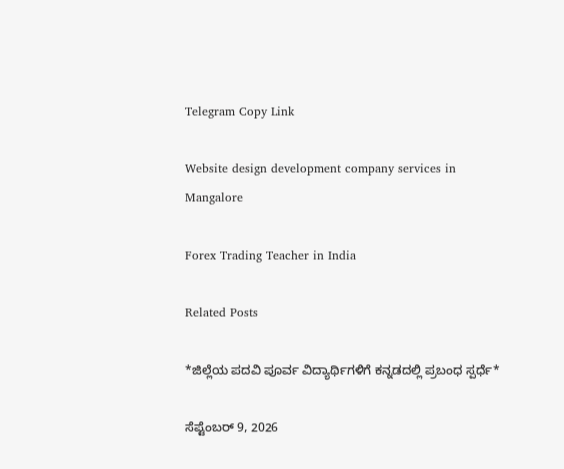Telegram Copy Link

Website design development company services in Mangalore

Forex Trading Teacher in India

Related Posts

*ಜಿಲ್ಲೆಯ ಪದವಿ ಪೂರ್ವ ವಿದ್ಯಾರ್ಥಿಗಳಿಗೆ ಕನ್ನಡದಲ್ಲಿ ಪ್ರಬಂಧ ಸ್ಪರ್ಧೆ*

ಸೆಪ್ಟೆಂಬರ್ 9, 2026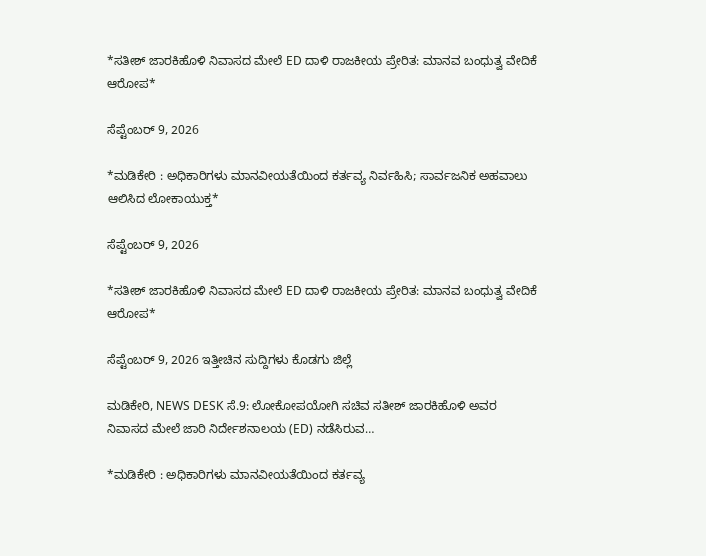*ಸತೀಶ್ ಜಾರಕಿಹೊಳಿ ನಿವಾಸದ ಮೇಲೆ ED ದಾಳಿ ರಾಜಕೀಯ ಪ್ರೇರಿತ: ಮಾನವ ಬಂಧುತ್ವ ವೇದಿಕೆ ಆರೋಪ*

ಸೆಪ್ಟೆಂಬರ್ 9, 2026

*ಮಡಿಕೇರಿ : ಅಧಿಕಾರಿಗಳು ಮಾನವೀಯತೆಯಿಂದ ಕರ್ತವ್ಯ ನಿರ್ವಹಿಸಿ; ಸಾರ್ವಜನಿಕ ಅಹವಾಲು ಆಲಿಸಿದ ಲೋಕಾಯುಕ್ತ*

ಸೆಪ್ಟೆಂಬರ್ 9, 2026

*ಸತೀಶ್ ಜಾರಕಿಹೊಳಿ ನಿವಾಸದ ಮೇಲೆ ED ದಾಳಿ ರಾಜಕೀಯ ಪ್ರೇರಿತ: ಮಾನವ ಬಂಧುತ್ವ ವೇದಿಕೆ ಆರೋಪ*

ಸೆಪ್ಟೆಂಬರ್ 9, 2026 ಇತ್ತೀಚಿನ ಸುದ್ದಿಗಳು ಕೊಡಗು ಜಿಲ್ಲೆ

ಮಡಿಕೇರಿ, NEWS DESK ಸೆ.9: ಲೋಕೋಪಯೋಗಿ ಸಚಿವ ಸತೀಶ್ ಜಾರಕಿಹೊಳಿ ಅವರ ನಿವಾಸದ ಮೇಲೆ ಜಾರಿ ನಿರ್ದೇಶನಾಲಯ (ED) ನಡೆಸಿರುವ…

*ಮಡಿಕೇರಿ : ಅಧಿಕಾರಿಗಳು ಮಾನವೀಯತೆಯಿಂದ ಕರ್ತವ್ಯ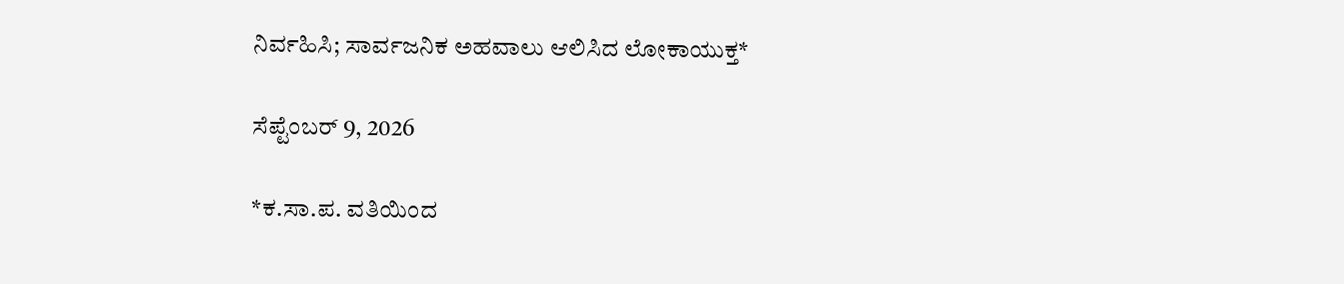ನಿರ್ವಹಿಸಿ; ಸಾರ್ವಜನಿಕ ಅಹವಾಲು ಆಲಿಸಿದ ಲೋಕಾಯುಕ್ತ*

ಸೆಪ್ಟೆಂಬರ್ 9, 2026

*ಕ.ಸಾ.ಪ. ವತಿಯಿಂದ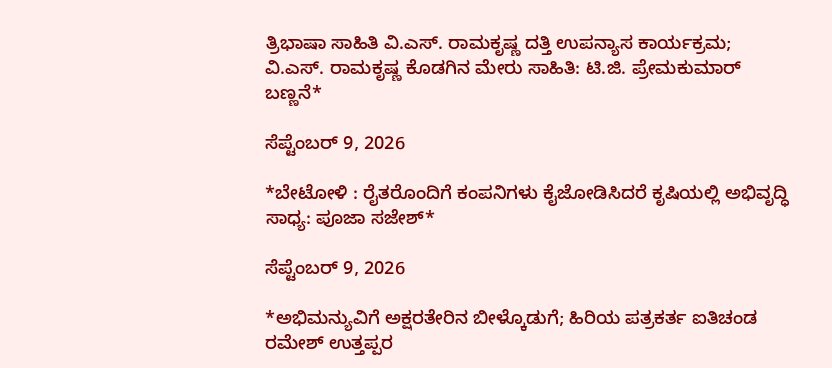ತ್ರಿಭಾಷಾ ಸಾಹಿತಿ ವಿ.ಎಸ್. ರಾಮಕೃಷ್ಣ ದತ್ತಿ ಉಪನ್ಯಾಸ ಕಾರ್ಯಕ್ರಮ; ವಿ.ಎಸ್. ರಾಮಕೃಷ್ಣ ಕೊಡಗಿನ ಮೇರು ಸಾಹಿತಿ: ಟಿ.ಜಿ. ಪ್ರೇಮಕುಮಾರ್ ಬಣ್ಣನೆ*

ಸೆಪ್ಟೆಂಬರ್ 9, 2026

*ಬೇಟೋಳಿ : ರೈತರೊಂದಿಗೆ ಕಂಪನಿಗಳು ಕೈಜೋಡಿಸಿದರೆ ಕೃಷಿಯಲ್ಲಿ ಅಭಿವೃದ್ಧಿ ಸಾಧ್ಯ: ಪೂಜಾ ಸಜೇಶ್*

ಸೆಪ್ಟೆಂಬರ್ 9, 2026

*ಅಭಿಮನ್ಯುವಿಗೆ ಅಕ್ಷರತೇರಿನ ಬೀಳ್ಕೊಡುಗೆ; ಹಿರಿಯ ಪತ್ರಕರ್ತ ಐತಿಚಂಡ ರಮೇಶ್‌ ಉತ್ತಪ್ಪರ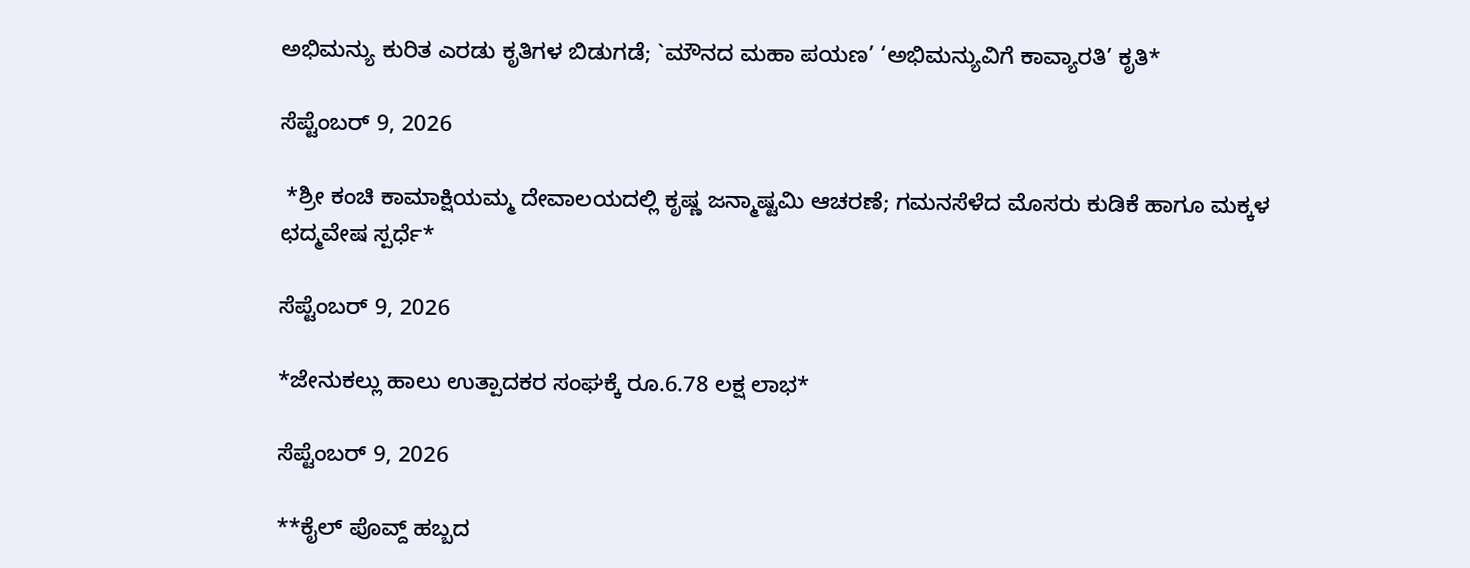ಅಭಿಮನ್ಯು ಕುರಿತ ಎರಡು ಕೃತಿಗಳ ಬಿಡುಗಡೆ; `ಮೌನದ ಮಹಾ ಪಯಣ’ ‘ಅಭಿಮನ್ಯುವಿಗೆ ಕಾವ್ಯಾರತಿ’ ಕೃತಿ*

ಸೆಪ್ಟೆಂಬರ್ 9, 2026

 *ಶ್ರೀ ಕಂಚಿ ಕಾಮಾಕ್ಷಿಯಮ್ಮ ದೇವಾಲಯದಲ್ಲಿ ಕೃಷ್ಣ ಜನ್ಮಾಷ್ಟಮಿ ಆಚರಣೆ; ಗಮನಸೆಳೆದ ಮೊಸರು ಕುಡಿಕೆ ಹಾಗೂ ಮಕ್ಕಳ ಛದ್ಮವೇಷ ಸ್ಪರ್ಧೆ*

ಸೆಪ್ಟೆಂಬರ್ 9, 2026

*ಜೇನುಕಲ್ಲು ಹಾಲು ಉತ್ಪಾದಕರ ಸಂಘಕ್ಕೆ ರೂ.6.78 ಲಕ್ಷ ಲಾಭ*

ಸೆಪ್ಟೆಂಬರ್ 9, 2026

**ಕೈಲ್ ಪೊವ್ದ್ ಹಬ್ಬದ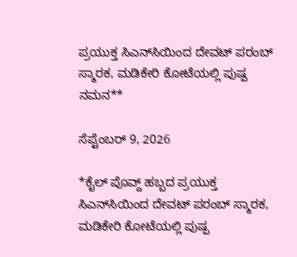ಪ್ರಯುಕ್ತ ಸಿಎನ್‌ಸಿಯಿಂದ ದೇವಟ್ ಪರಂಬ್ ಸ್ಮಾರಕ, ಮಡಿಕೇರಿ ಕೋಟೆಯಲ್ಲಿ ಪುಷ್ಪ ನಮನ**

ಸೆಪ್ಟೆಂಬರ್ 9, 2026

*ಕೈಲ್ ಪೊವ್ದ್ ಹಬ್ಬದ ಪ್ರಯುಕ್ತ ಸಿಎನ್‌ಸಿಯಿಂದ ದೇವಟ್ ಪರಂಬ್ ಸ್ಮಾರಕ, ಮಡಿಕೇರಿ ಕೋಟೆಯಲ್ಲಿ ಪುಷ್ಪ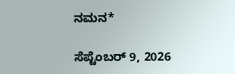ನಮನ*

ಸೆಪ್ಟೆಂಬರ್ 9, 2026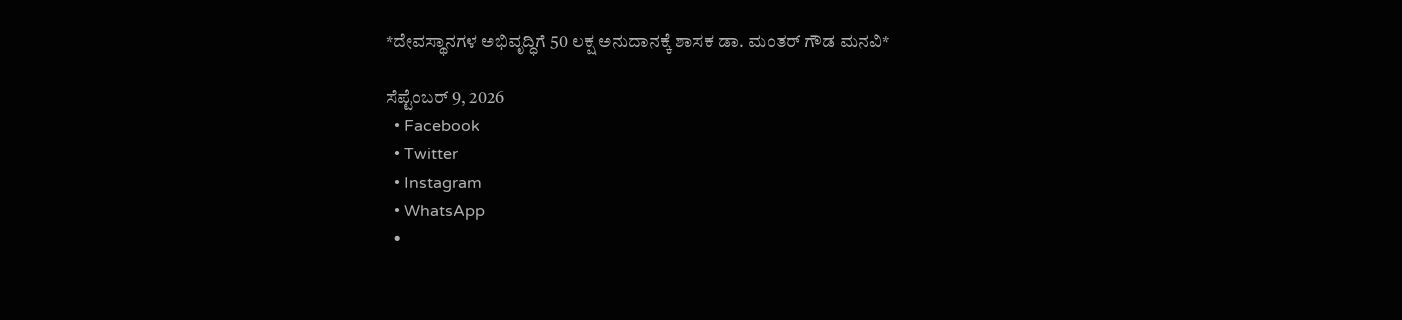*ದೇವಸ್ಥಾನಗಳ ಅಭಿವೃದ್ಧಿಗೆ 50 ಲಕ್ಷ ಅನುದಾನಕ್ಕೆ ಶಾಸಕ ಡಾ. ಮಂತರ್ ಗೌಡ ಮನವಿ*

ಸೆಪ್ಟೆಂಬರ್ 9, 2026
  • Facebook
  • Twitter
  • Instagram
  • WhatsApp
  •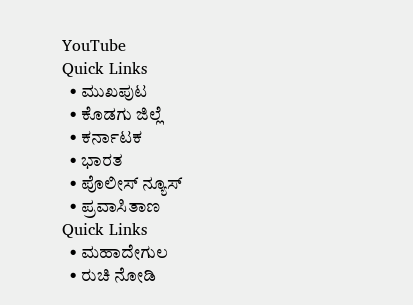YouTube
Quick Links
  • ಮುಖಪುಟ
  • ಕೊಡಗು ಜಿಲ್ಲೆ
  • ಕರ್ನಾಟಕ
  • ಭಾರತ
  • ಪೊಲೀಸ್ ನ್ಯೂಸ್
  • ಪ್ರವಾಸಿತಾಣ
Quick Links
  • ಮಹಾದೇಗುಲ
  • ರುಚಿ ನೋಡಿ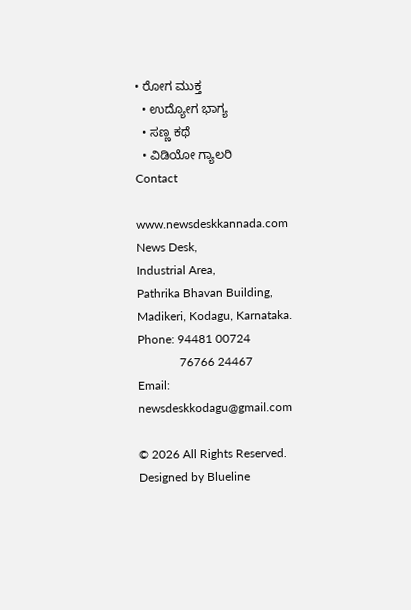• ರೋಗ ಮುಕ್ತ
  • ಉದ್ಯೋಗ ಭಾಗ್ಯ
  • ಸಣ್ಣ ಕಥೆ
  • ವಿಡಿಯೋ ಗ್ಯಾಲರಿ
Contact

www.newsdeskkannada.com
News Desk,
Industrial Area,
Pathrika Bhavan Building,
Madikeri, Kodagu, Karnataka.
Phone: 94481 00724
              76766 24467
Email: newsdeskkodagu@gmail.com

© 2026 All Rights Reserved. Designed by Blueline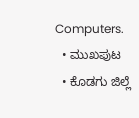Computers.
  • ಮುಖಪುಟ
  • ಕೊಡಗು ಜಿಲ್ಲೆ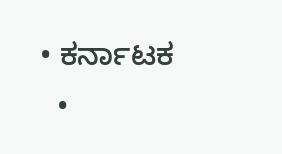• ಕರ್ನಾಟಕ
  •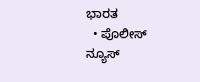ಭಾರತ
  • ಪೊಲೀಸ್ ನ್ಯೂಸ್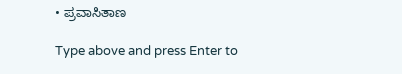• ಪ್ರವಾಸಿತಾಣ

Type above and press Enter to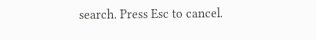search. Press Esc to cancel.